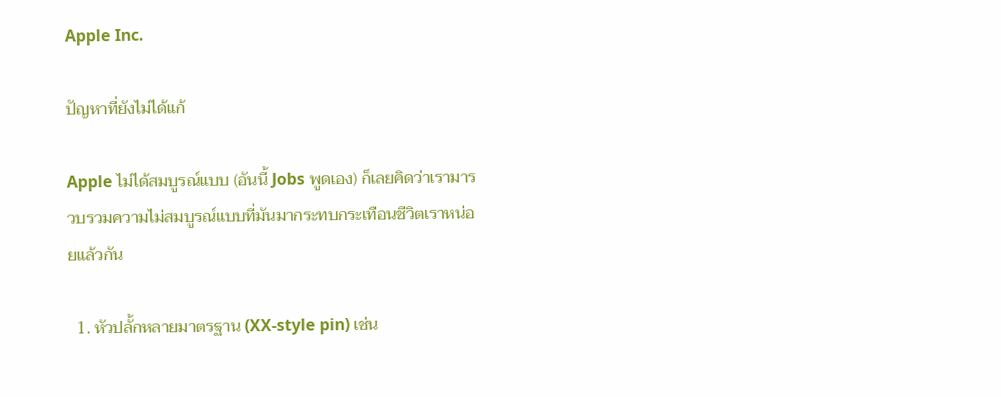Apple Inc.

ปัญหาที่ยังไม่ได้แก้

Apple ไม่ได้สมบูรณ์แบบ (อันนี้ Jobs พูดเอง) ก็เลยคิดว่าเรามารวบรวมความไม่สมบูรณ์แบบที่มันมากระทบกระเทือนชีวิตเราหน่อยแล้วกัน

  1. หัวปลั้กหลายมาตรฐาน (XX-style pin) เช่น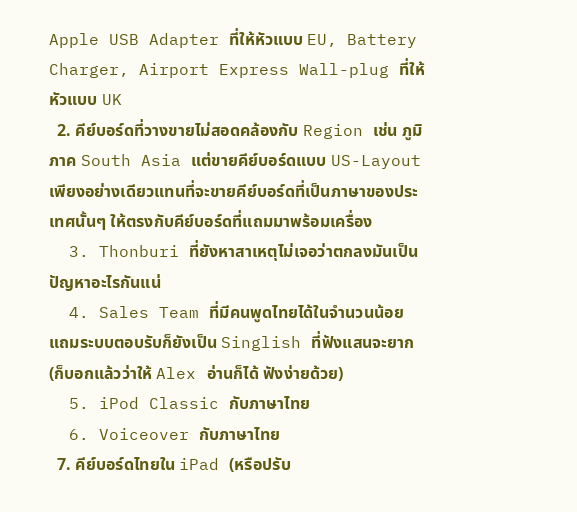Apple USB Adapter ที่ให้หัวแบบ EU, Battery Charger, Airport Express Wall-plug ที่ให้หัวแบบ UK
  2. คีย์บอร์ดที่วางขายไม่สอดคล้องกับ Region เช่น ภูมิภาค South Asia แต่ขายคีย์บอร์ดแบบ US-Layout เพียงอย่างเดียวแทนที่จะขายคีย์บอร์ดที่เป็นภาษาของประเทศนั้นๆ ให้ตรงกับคีย์บอร์ดที่แถมมาพร้อมเครื่อง
  3. Thonburi ที่ยังหาสาเหตุไม่เจอว่าตกลงมันเป็นปัญหาอะไรกันแน่
  4. Sales Team ที่มีคนพูดไทยได้ในจำนวนน้อย แถมระบบตอบรับก็ยังเป็น Singlish ที่ฟังแสนจะยาก (ก็บอกแล้วว่าให้ Alex อ่านก็ได้ ฟังง่ายด้วย)
  5. iPod Classic กับภาษาไทย
  6. Voiceover กับภาษาไทย
  7. คีย์บอร์ดไทยใน iPad (หรือปรับ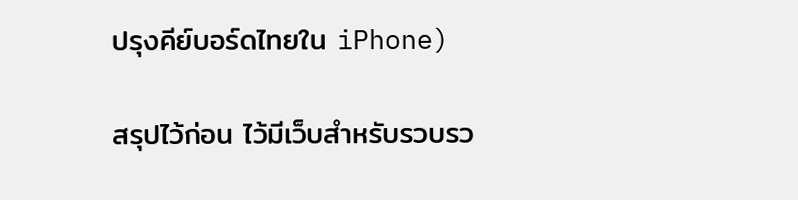ปรุงคีย์บอร์ดไทยใน iPhone)

สรุปไว้ก่อน ไว้มีเว็บสำหรับรวบรว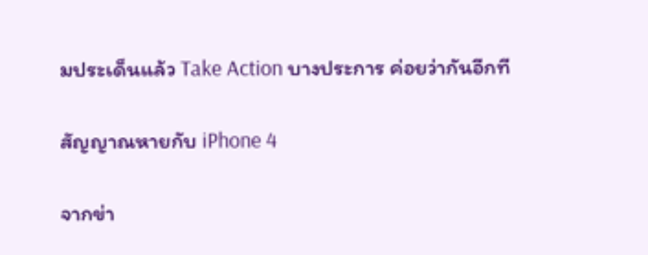มประเด็นแล้ว Take Action บางประการ ค่อยว่ากันอีกที

สัญญาณหายกับ iPhone 4

จากข่า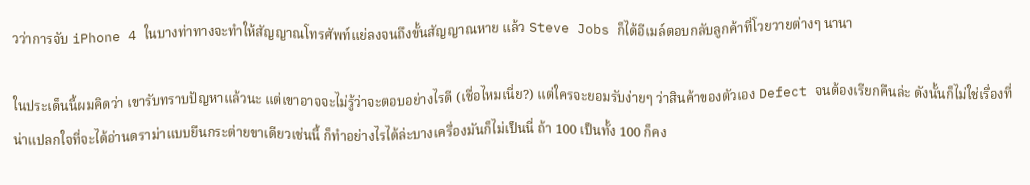วว่าการจับ iPhone 4 ในบางท่าทางจะทำให้สัญญาณโทรศัพท์แย่ลงจนถึงขั้นสัญญาณหาย แล้ว Steve Jobs ก็ได้อีเมล์ตอบกลับลูกค้าที่โวยวายต่างๆ นานา

ในประเด็นนี้ผมคิดว่า เขารับทราบปัญหาแล้วนะ แต่เขาอาจจะไม่รู้ว่าจะตอบอย่างไรดี (เชื่อไหมเนี่ย?) แต่ใครจะยอมรับง่ายๆ ว่าสินค้าของตัวเอง Defect จนต้องเรียกคืนล่ะ ดังนั้นก็ไม่ใช่เรื่องที่น่าแปลกใจที่จะได้อ่านดราม่าแบบยืนกระต่ายขาเดียวเช่นนี้ ก็ทำอย่างไรได้ล่ะบางเครื่องมันก็ไม่เป็นนี่ ถ้า 100 เป็นทั้ง 100 ก็คง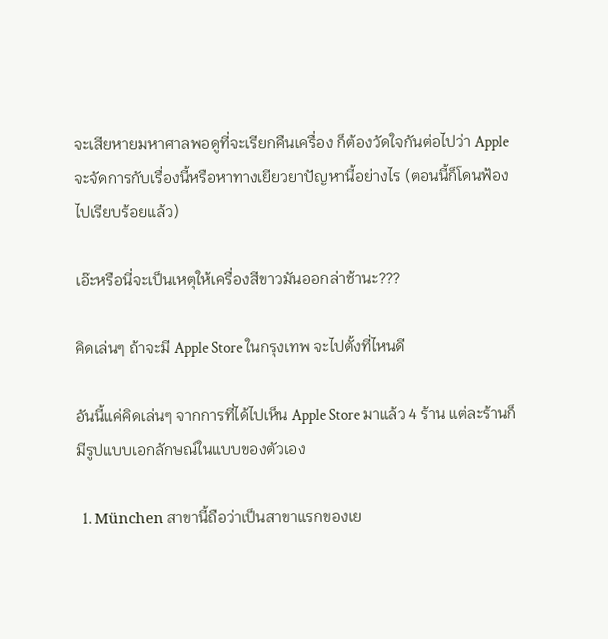จะเสียหายมหาศาลพอดูที่จะเรียกคืนเครื่อง ก็ต้องวัดใจกันต่อไปว่า Apple จะจัดการกับเรื่องนี้หรือหาทางเยียวยาปัญหานี้อย่างไร (ตอนนี้ก็โดนฟ้องไปเรียบร้อยแล้ว)

เอ๊ะหรือนี่จะเป็นเหตุให้เครื่องสีขาวมันออกล่าช้านะ???

คิดเล่นๆ ถ้าจะมี Apple Store ในกรุงเทพ จะไปตั้งที่ไหนดี

อันนี้แค่คิดเล่นๆ จากการที่ได้ไปเห็น Apple Store มาแล้ว 4 ร้าน แต่ละร้านก็มีรูปแบบเอกลักษณ์ในแบบของตัวเอง

  1. München สาขานี้ถือว่าเป็นสาขาแรกของเย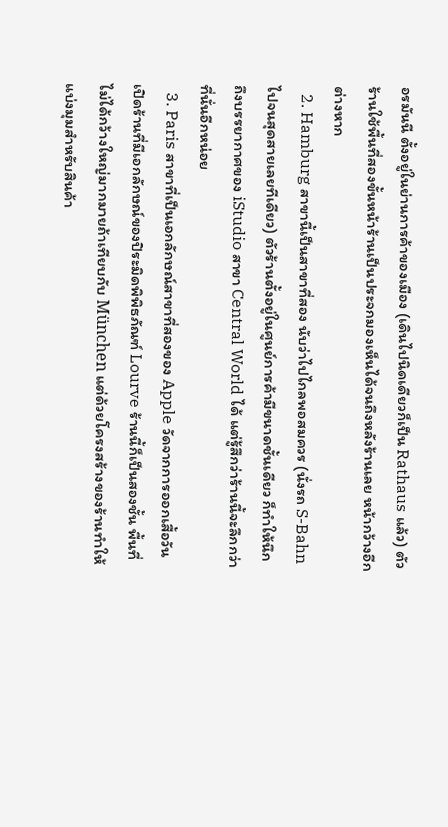อรมันนี ตั้งอยู่ในย่านการค้าของเมือง (เดินไปนิดเดียวก็เป็น Rathaus แล้ว) ตัวร้านใช้พื้นที่สองขั้นหน้าร้านเป็นประจกมองเห็นได้จนถึงหลังร้านเลย หน้ากว้างอีกต่างหาก
  2. Hamburg สาขานี้เป็นสาขาที่สอง นับว่าไปไกลพอสมควร (นั่งรถ S-Bahn ไปจนสุดสายเลยทีเดียว) ตัวร้านตั้งอยู่ในศูนย์การค้ามีขนาดชั้นเดียว ก็ทำให้นึกถึงบรรยากาศของ iStudio สาขา Central World ได้ แต่รู้สึกว่าร้านนี้จะลึกกว่าที่นั่นอีกหน่อย
  3. Paris สาขาที่เป็นเอกลักษณ์สาขาที่สองของ Apple วัดจากการออกเสื้อวันเปิดร้านที่มีเอกลักษณ์ของปิระมิดพิพิธภัณฑ์ Lourve ร้านนี้ก็เป็นสองชั้น พื้นที่ไม่ได้กว้างใหญ่มากมายถ้าเทียบกับ München แต่ด้วยโครงสร้างของร้านทำให้แบ่งมุมสำหรับสินค้า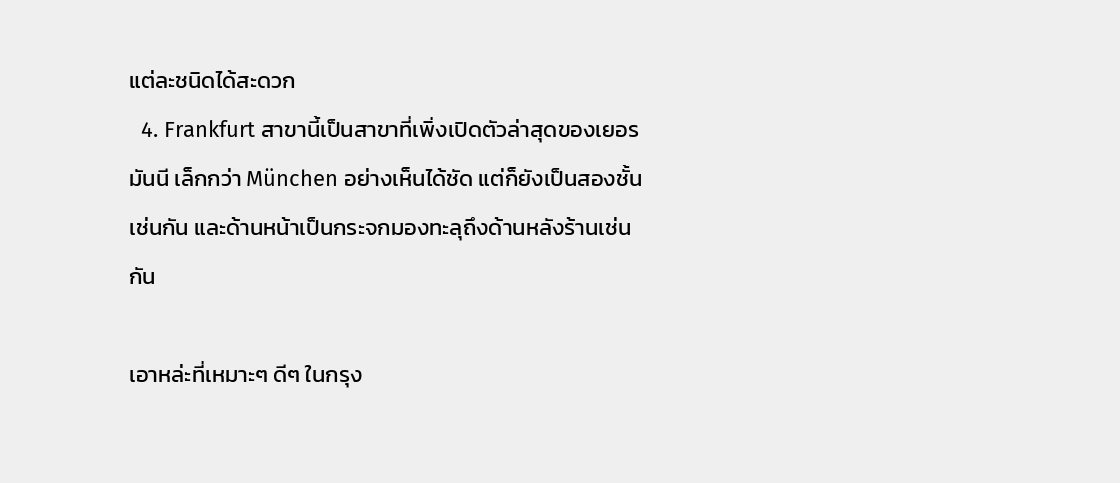แต่ละชนิดได้สะดวก
  4. Frankfurt สาขานี้เป็นสาขาที่เพิ่งเปิดตัวล่าสุดของเยอรมันนี เล็กกว่า München อย่างเห็นได้ชัด แต่ก็ยังเป็นสองชั้นเช่นกัน และด้านหน้าเป็นกระจกมองทะลุถึงด้านหลังร้านเช่นกัน

เอาหล่ะที่เหมาะๆ ดีๆ ในกรุง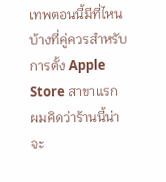เทพตอนนี้มีที่ไหนบ้างที่คู่ควรสำหรับการตั้ง Apple Store สาขาแรก ผมคิดว่าร้านนี้น่าจะ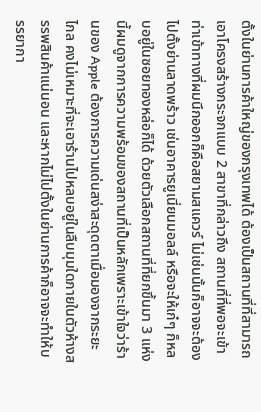ตั้งในย่านการค้าใหญ่ของกรุงเทพได้ ต้องเป็นสถานที่ที่สามารถเอาโครงสร้างกระจกแบบ 2 สาขาที่กล่าวถึง สถานที่ที่พอจะเข้าท่าเข้าทางที่ผมนึกออกก็คือสยามสแควร์ ไม่เช่นนั้นก็อาจจะต้องไปตั้งย่านลาดพร้าว เช่นอาคารยูเนี่ยนมอลล์ หรือจะให้เก๋ๆ ก็หลบอยู่ในซอยทองหล่อก็ได้ ด้วยตัวเลือกสถานที่ที่ยกขึ้นมา 3 แห่งนี้ผมดูจากการความพร้อมของสถานที่เป็นหลักเพราะเข้าใจว่าร้านของ Apple ต้องการความเด่นสง่าสะดุดตาเมื่อมองจากระยะไกล คงไม่เหมาะที่จะเอาร้านไปหลบอยู่ในลืบมุมใดภายในตัวห้างสรรพสินค้าแน่นอน และหากไม่ไปตั้งในย่านการค้าก็อาจจะทำให้บรรยากา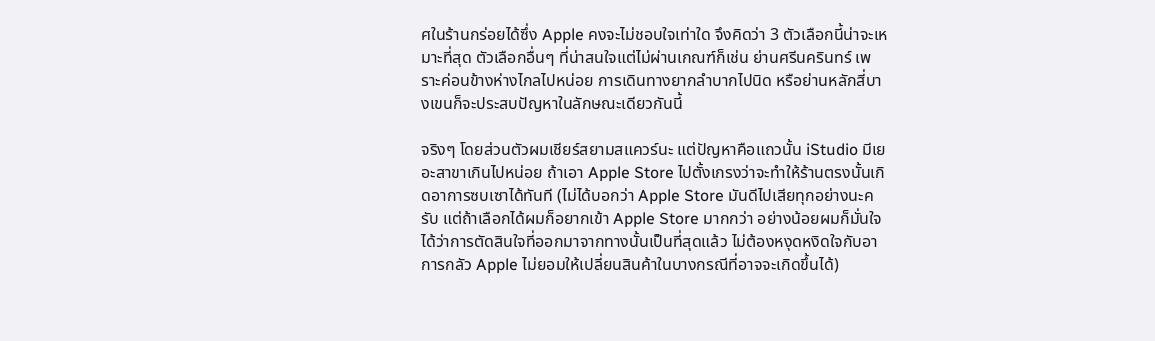ศในร้านกร่อยได้ซึ่ง Apple คงจะไม่ชอบใจเท่าใด จึงคิดว่า 3 ตัวเลือกนี้น่าจะเหมาะที่สุด ตัวเลือกอื่นๆ ที่น่าสนใจแต่ไม่ผ่านเกณฑ์ก็เช่น ย่านศรีนครินทร์ เพราะค่อนข้างห่างไกลไปหน่อย การเดินทางยากลำบากไปนิด หรือย่านหลักสี่บางเขนก็จะประสบปัญหาในลักษณะเดียวกันนี้

จริงๆ โดยส่วนตัวผมเชียร์สยามสแควร์นะ แต่ปัญหาคือแถวนั้น iStudio มีเยอะสาขาเกินไปหน่อย ถ้าเอา Apple Store ไปตั้งเกรงว่าจะทำให้ร้านตรงนั้นเกิดอาการซบเซาได้ทันที (ไม่ได้บอกว่า Apple Store มันดีไปเสียทุกอย่างนะครับ แต่ถ้าเลือกได้ผมก็อยากเข้า Apple Store มากกว่า อย่างน้อยผมก็มั่นใจได้ว่าการตัดสินใจที่ออกมาจากทางนั้นเป็นที่สุดแล้ว ไม่ต้องหงุดหงิดใจกับอาการกลัว Apple ไม่ยอมให้เปลี่ยนสินค้าในบางกรณีที่อาจจะเกิดขึ้นได้)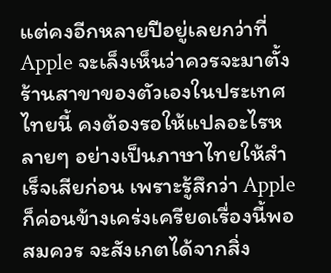แต่คงอีกหลายปีอยู่เลยกว่าที่ Apple จะเล็งเห็นว่าควรจะมาตั้งร้านสาขาของตัวเองในประเทศไทยนี้ คงต้องรอให้แปลอะไรหลายๆ อย่างเป็นภาษาไทยให้สำเร็จเสียก่อน เพราะรู้สึกว่า Apple ก็ค่อนข้างเคร่งเครียดเรื่องนี้พอสมควร จะสังเกตได้จากสิ่ง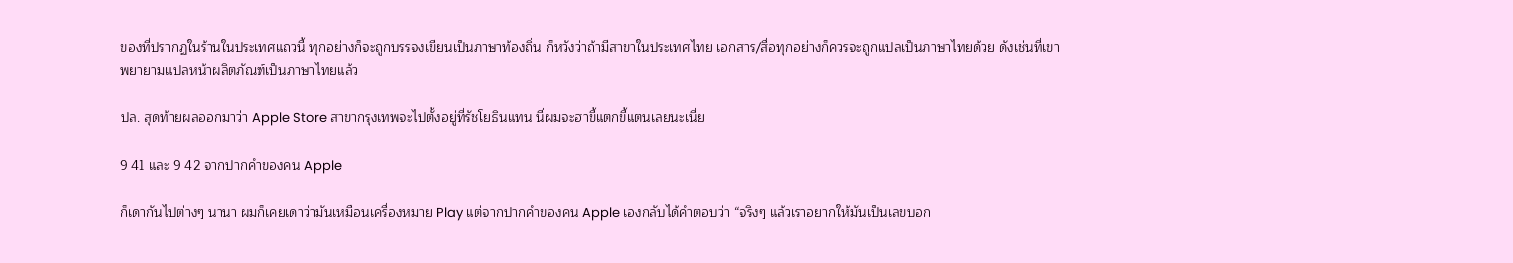ของที่ปรากฏในร้านในประเทศแถวนี้ ทุกอย่างก็จะถูกบรรจงเขียนเป็นภาษาท้องถิ่น ก็หวังว่าถ้ามีสาขาในประเทศไทย เอกสาร/สื่อทุกอย่างก็ควรจะถูกแปลเป็นภาษาไทยด้วย ดังเช่นที่เขาพยายามแปลหน้าผลิตภัณฑ์เป็นภาษาไทยแล้ว

ปล. สุดท้ายผลออกมาว่า Apple Store สาขากรุงเทพจะไปตั้งอยู่ที่รัชโยธินแทน นี่ผมจะฮาขี้แตกขี้แตนเลยนะเนี่ย

9 41 และ 9 42 จากปากคำของคน Apple

ก็เดากันไปต่างๆ นานา ผมก็เคยเดาว่ามันเหมือนเครื่องหมาย Play แต่จากปากคำของคน Apple เองกลับได้คำตอบว่า “จริงๆ แล้วเราอยากให้มันเป็นเลขบอก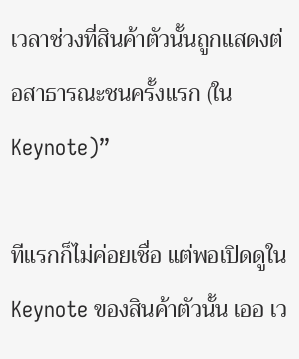เวลาช่วงที่สินค้าตัวนั้นถูกแสดงต่อสาธารณะชนครั้งแรก (ใน Keynote)”

ทีแรกก็ไม่ค่อยเชื่อ แต่พอเปิดดูใน Keynote ของสินค้าตัวนั้น เออ เว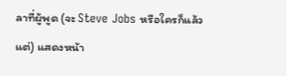ลาที่ผู้พูด (จะ Steve Jobs หรือใครก็แล้วแต่) แสดงหน้า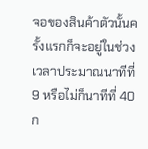จอของสินค้าตัวนั้นครั้งแรกก็จะอยู่ในช่วงเวลาประมาณนาทีที่ 9 หรือไม่ก็นาทีที่ 40 ก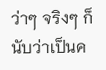ว่าๆ จริงๆ ก็นับว่าเป็นค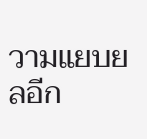วามแยบยลอีก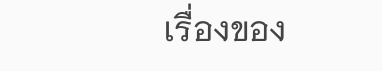เรื่องของ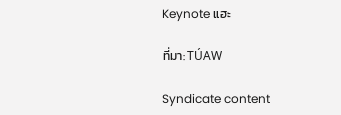Keynote แฮะ

ที่มา: TÚAW

Syndicate content